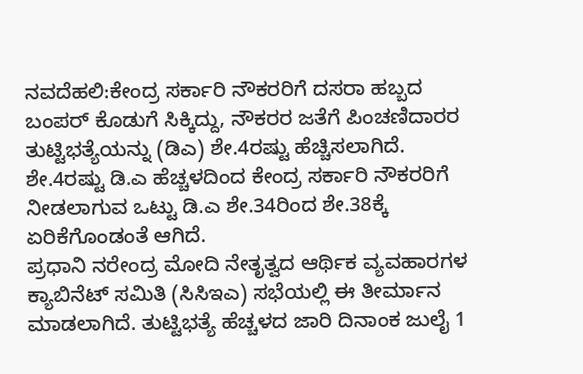ನವದೆಹಲಿ:ಕೇಂದ್ರ ಸರ್ಕಾರಿ ನೌಕರರಿಗೆ ದಸರಾ ಹಬ್ಬದ ಬಂಪರ್ ಕೊಡುಗೆ ಸಿಕ್ಕಿದ್ದು, ನೌಕರರ ಜತೆಗೆ ಪಿಂಚಣಿದಾರರ ತುಟ್ಟಿಭತ್ಯೆಯನ್ನು (ಡಿಎ) ಶೇ.4ರಷ್ಟು ಹೆಚ್ಚಿಸಲಾಗಿದೆ. ಶೇ.4ರಷ್ಟು ಡಿ.ಎ ಹೆಚ್ಚಳದಿಂದ ಕೇಂದ್ರ ಸರ್ಕಾರಿ ನೌಕರರಿಗೆ ನೀಡಲಾಗುವ ಒಟ್ಟು ಡಿ.ಎ ಶೇ.34ರಿಂದ ಶೇ.38ಕ್ಕೆ ಏರಿಕೆಗೊಂಡಂತೆ ಆಗಿದೆ.
ಪ್ರಧಾನಿ ನರೇಂದ್ರ ಮೋದಿ ನೇತೃತ್ವದ ಆರ್ಥಿಕ ವ್ಯವಹಾರಗಳ ಕ್ಯಾಬಿನೆಟ್ ಸಮಿತಿ (ಸಿಸಿಇಎ) ಸಭೆಯಲ್ಲಿ ಈ ತೀರ್ಮಾನ ಮಾಡಲಾಗಿದೆ. ತುಟ್ಟಿಭತ್ಯೆ ಹೆಚ್ಚಳದ ಜಾರಿ ದಿನಾಂಕ ಜುಲೈ 1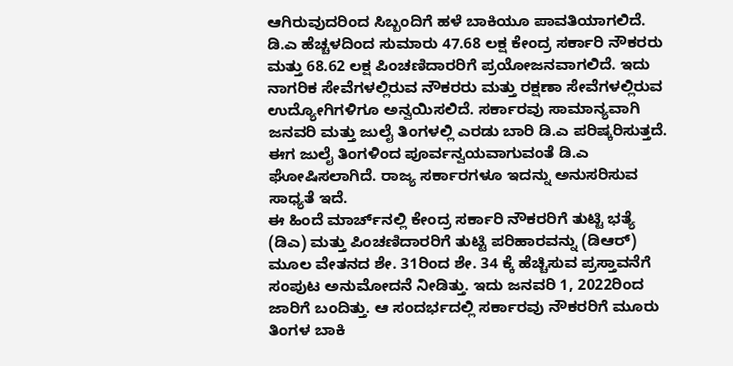ಆಗಿರುವುದರಿಂದ ಸಿಬ್ಬಂದಿಗೆ ಹಳೆ ಬಾಕಿಯೂ ಪಾವತಿಯಾಗಲಿದೆ.
ಡಿ.ಎ ಹೆಚ್ಚಳದಿಂದ ಸುಮಾರು 47.68 ಲಕ್ಷ ಕೇಂದ್ರ ಸರ್ಕಾರಿ ನೌಕರರು ಮತ್ತು 68.62 ಲಕ್ಷ ಪಿಂಚಣಿದಾರರಿಗೆ ಪ್ರಯೋಜನವಾಗಲಿದೆ. ಇದು ನಾಗರಿಕ ಸೇವೆಗಳಲ್ಲಿರುವ ನೌಕರರು ಮತ್ತು ರಕ್ಷಣಾ ಸೇವೆಗಳಲ್ಲಿರುವ ಉದ್ಯೋಗಿಗಳಿಗೂ ಅನ್ವಯಿಸಲಿದೆ. ಸರ್ಕಾರವು ಸಾಮಾನ್ಯವಾಗಿ ಜನವರಿ ಮತ್ತು ಜುಲೈ ತಿಂಗಳಲ್ಲಿ ಎರಡು ಬಾರಿ ಡಿ.ಎ ಪರಿಷ್ಕರಿಸುತ್ತದೆ. ಈಗ ಜುಲೈ ತಿಂಗಳಿಂದ ಪೂರ್ವನ್ವಯವಾಗುವಂತೆ ಡಿ.ಎ ಘೋಷಿಸಲಾಗಿದೆ. ರಾಜ್ಯ ಸರ್ಕಾರಗಳೂ ಇದನ್ನು ಅನುಸರಿಸುವ ಸಾಧ್ಯತೆ ಇದೆ.
ಈ ಹಿಂದೆ ಮಾರ್ಚ್‌ನಲ್ಲಿ ಕೇಂದ್ರ ಸರ್ಕಾರಿ ನೌಕರರಿಗೆ ತುಟ್ಟಿ ಭತ್ಯೆ (ಡಿಎ) ಮತ್ತು ಪಿಂಚಣಿದಾರರಿಗೆ ತುಟ್ಟಿ ಪರಿಹಾರವನ್ನು (ಡಿಆರ್) ಮೂಲ ವೇತನದ ಶೇ. 31ರಿಂದ ಶೇ. 34 ಕ್ಕೆ ಹೆಚ್ಚಿಸುವ ಪ್ರಸ್ತಾವನೆಗೆ ಸಂಪುಟ ಅನುಮೋದನೆ ನೀಡಿತ್ತು. ಇದು ಜನವರಿ 1, 2022ರಿಂದ ಜಾರಿಗೆ ಬಂದಿತ್ತು. ಆ ಸಂದರ್ಭದಲ್ಲಿ ಸರ್ಕಾರವು ನೌಕರರಿಗೆ ಮೂರು ತಿಂಗಳ ಬಾಕಿ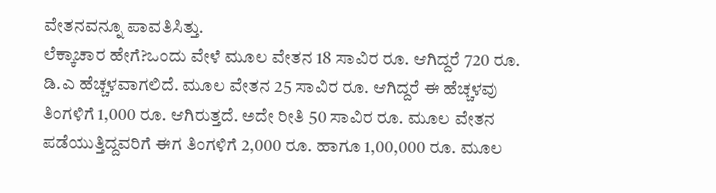ವೇತನವನ್ನೂ ಪಾವತಿಸಿತ್ತು.
ಲೆಕ್ಕಾಚಾರ ಹೇಗೆ?ಒಂದು ವೇಳೆ ಮೂಲ ವೇತನ 18 ಸಾವಿರ ರೂ. ಆಗಿದ್ದರೆ 720 ರೂ. ಡಿ.ಎ ಹೆಚ್ಚಳವಾಗಲಿದೆ. ಮೂಲ ವೇತನ 25 ಸಾವಿರ ರೂ. ಆಗಿದ್ದರೆ ಈ ಹೆಚ್ಚಳವು ತಿಂಗಳಿಗೆ 1,000 ರೂ. ಆಗಿರುತ್ತದೆ. ಅದೇ ರೀತಿ 50 ಸಾವಿರ ರೂ. ಮೂಲ ವೇತನ ಪಡೆಯುತ್ತಿದ್ದವರಿಗೆ ಈಗ ತಿಂಗಳಿಗೆ 2,000 ರೂ. ಹಾಗೂ 1,00,000 ರೂ. ಮೂಲ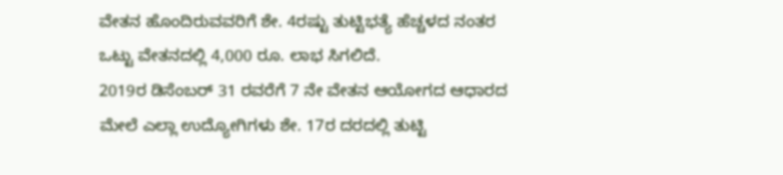ವೇತನ ಹೊಂದಿರುವವರಿಗೆ ಶೇ. 4ರಷ್ಟು ತುಟ್ಟಿಭತ್ಯೆ ಹೆಚ್ಚಳದ ನಂತರ ಒಟ್ಟು ವೇತನದಲ್ಲಿ 4,000 ರೂ. ಲಾಭ ಸಿಗಲಿದೆ.
2019ರ ಡಿಸೆಂಬರ್ 31 ರವರೆಗೆ 7 ನೇ ವೇತನ ಆಯೋಗದ ಆಧಾರದ ಮೇಲೆ ಎಲ್ಲಾ ಉದ್ಯೋಗಿಗಳು ಶೇ. 17ರ ದರದಲ್ಲಿ ತುಟ್ಟಿ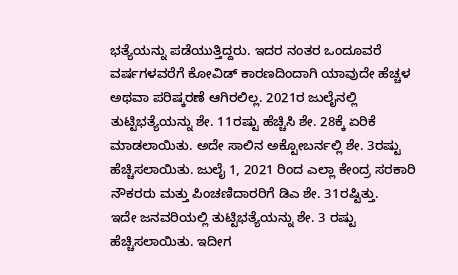ಭತ್ಯೆಯನ್ನು ಪಡೆಯುತ್ತಿದ್ದರು. ಇದರ ನಂತರ ಒಂದೂವರೆ ವರ್ಷಗಳವರೆಗೆ ಕೋವಿಡ್ ಕಾರಣದಿಂದಾಗಿ ಯಾವುದೇ ಹೆಚ್ಚಳ ಅಥವಾ ಪರಿಷ್ಕರಣೆ ಆಗಿರಲಿಲ್ಲ. 2021ರ ಜುಲೈನಲ್ಲಿ ತುಟ್ಟಿಭತ್ಯೆಯನ್ನು ಶೇ. 11ರಷ್ಟು ಹೆಚ್ಚಿಸಿ ಶೇ. 28ಕ್ಕೆ ಏರಿಕೆ ಮಾಡಲಾಯಿತು. ಅದೇ ಸಾಲಿನ ಅಕ್ಟೋಬರ್ನಲ್ಲಿ ಶೇ. 3ರಷ್ಟು ಹೆಚ್ಚಿಸಲಾಯಿತು. ಜುಲೈ 1, 2021 ರಿಂದ ಎಲ್ಲಾ ಕೇಂದ್ರ ಸರಕಾರಿ ನೌಕರರು ಮತ್ತು ಪಿಂಚಣಿದಾರರಿಗೆ ಡಿಎ ಶೇ. 31ರಷ್ಟಿತ್ತು.
ಇದೇ ಜನವರಿಯಲ್ಲಿ ತುಟ್ಟಿಭತ್ಯೆಯನ್ನು ಶೇ. 3 ರಷ್ಟು ಹೆಚ್ಚಿಸಲಾಯಿತು. ಇದೀಗ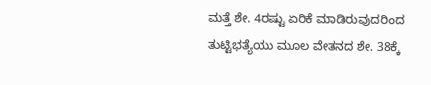ಮತ್ತೆ ಶೇ. 4ರಷ್ಟು ಏರಿಕೆ ಮಾಡಿರುವುದರಿಂದ ತುಟ್ಟಿಭತ್ಯೆಯು ಮೂಲ ವೇತನದ ಶೇ. 38ಕ್ಕೆ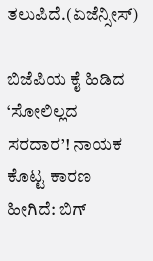ತಲುಪಿದೆ.(ಏಜೆನ್ಸೀಸ್)

ಬಿಜೆಪಿಯ ಕೈ ಹಿಡಿದ ‘ಸೋಲಿಲ್ಲದ ಸರದಾರ’! ನಾಯಕ ಕೊಟ್ಟ ಕಾರಣ ಹೀಗಿದೆ: ಬಿಗ್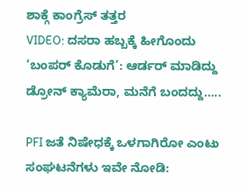ಶಾಕ್ಗೆ ಕಾಂಗ್ರೆಸ್ ತತ್ತರ
VIDEO: ದಸರಾ ಹಬ್ಬಕ್ಕೆ ಹೀಗೊಂದು ‘ಬಂಪರ್ ಕೊಡುಗೆ’: ಆರ್ಡರ್ ಮಾಡಿದ್ದು ಡ್ರೋನ್ ಕ್ಯಾಮೆರಾ, ಮನೆಗೆ ಬಂದದ್ದು…..

PFI ಜತೆ ನಿಷೇಧಕ್ಕೆ ಒಳಗಾಗಿರೋ ಎಂಟು ಸಂಘಟನೆಗಳು ಇವೇ ನೋಡಿ: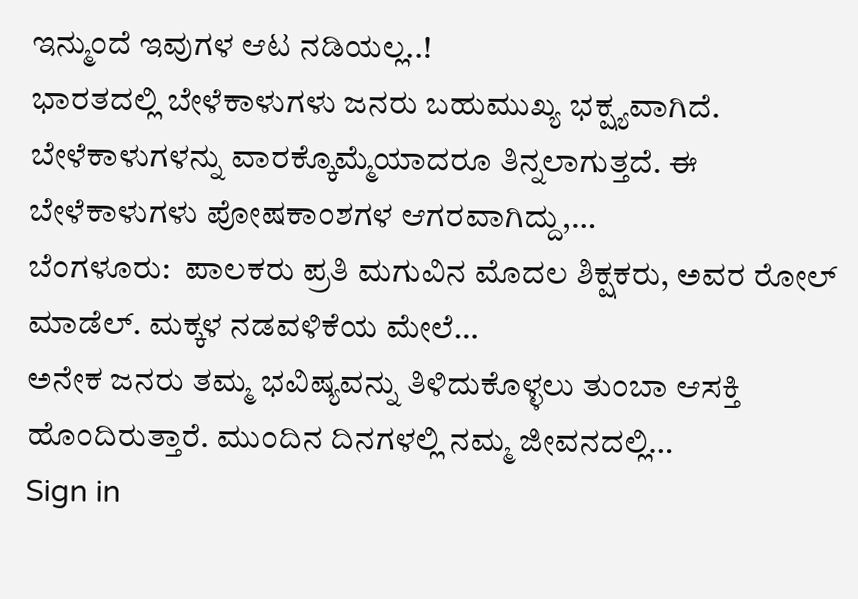ಇನ್ಮುಂದೆ ಇವುಗಳ ಆಟ ನಡಿಯಲ್ಲ..!
ಭಾರತದಲ್ಲಿ ಬೇಳೆಕಾಳುಗಳು ಜನರು ಬಹುಮುಖ್ಯ ಭಕ್ಷ್ಯವಾಗಿದೆ. ಬೇಳೆಕಾಳುಗಳನ್ನು ವಾರಕ್ಕೊಮ್ಮೆಯಾದರೂ ತಿನ್ನಲಾಗುತ್ತದೆ. ಈ ಬೇಳೆಕಾಳುಗಳು ಪೋಷಕಾಂಶಗಳ ಆಗರವಾಗಿದ್ದು,…
ಬೆಂಗಳೂರು:  ಪಾಲಕರು ಪ್ರತಿ ಮಗುವಿನ ಮೊದಲ ಶಿಕ್ಷಕರು, ಅವರ ರೋಲ್ ಮಾಡೆಲ್. ಮಕ್ಕಳ ನಡವಳಿಕೆಯ ಮೇಲೆ…
ಅನೇಕ ಜನರು ತಮ್ಮ ಭವಿಷ್ಯವನ್ನು ತಿಳಿದುಕೊಳ್ಳಲು ತುಂಬಾ ಆಸಕ್ತಿ ಹೊಂದಿರುತ್ತಾರೆ. ಮುಂದಿನ ದಿನಗಳಲ್ಲಿ ನಮ್ಮ ಜೀವನದಲ್ಲಿ…
Sign in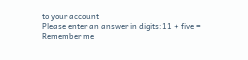to your account
Please enter an answer in digits:11 + five =
Remember me